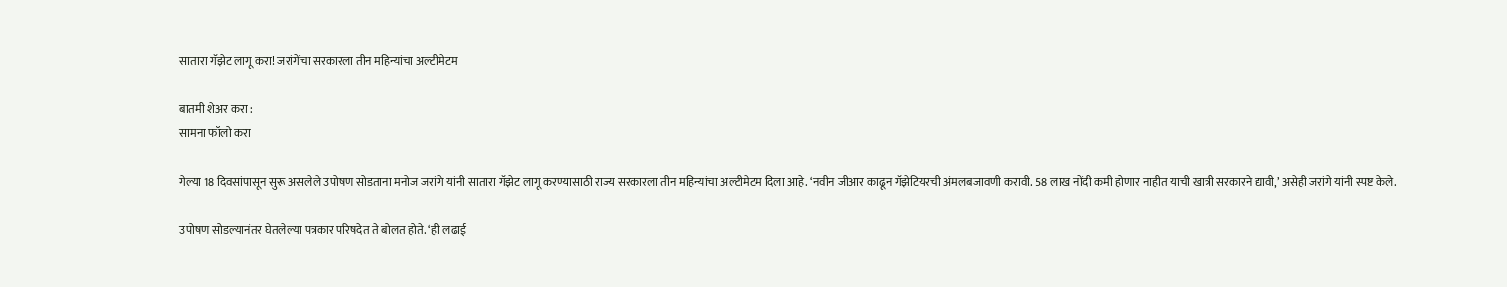सातारा गॅझेट लागू करा! जरांगेंचा सरकारला तीन महिन्यांचा अल्टीमेटम

बातमी शेअर करा :
सामना फॉलो करा

गेल्या 18 दिवसांपासून सुरू असलेले उपोषण सोडताना मनोज जरांगे यांनी सातारा गॅझेट लागू करण्यासाठी राज्य सरकारला तीन महिन्यांचा अल्टीमेटम दिला आहे. ‘नवीन जीआर काढून गॅझेटियरची अंमलबजावणी करावी. 58 लाख नोंदी कमी होणार नाहीत याची खात्री सरकारने द्यावी,’ असेही जरांगे यांनी स्पष्ट केले.

उपोषण सोडल्यानंतर घेतलेल्या पत्रकार परिषदेत ते बोलत होते. ‘ही लढाई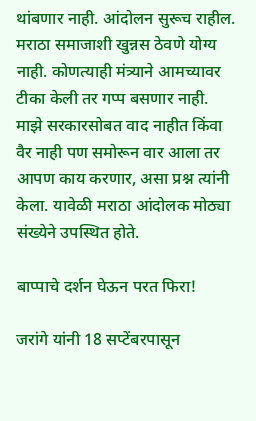थांबणार नाही. आंदोलन सुरूच राहील. मराठा समाजाशी खुन्नस ठेवणे योग्य नाही. कोणत्याही मंत्र्याने आमच्यावर टीका केली तर गप्प बसणार नाही. माझे सरकारसोबत वाद नाहीत किंवा वैर नाही पण समोरून वार आला तर आपण काय करणार, असा प्रश्न त्यांनी केला. यावेळी मराठा आंदोलक मोठ्या संख्येने उपस्थित होते.

बाप्पाचे दर्शन घेऊन परत फिरा!

जरांगे यांनी 18 सप्टेंबरपासून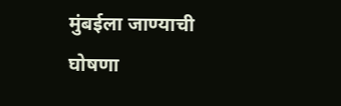मुंबईला जाण्याची घोषणा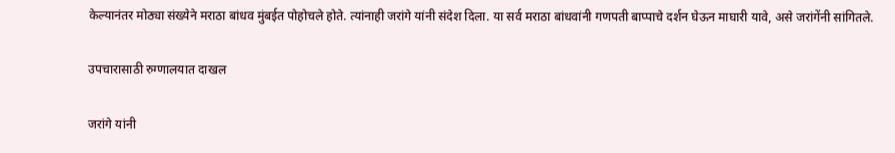केल्यानंतर मोठ्या संख्येने मराठा बांधव मुंबईत पोहोचले होते. त्यांनाही जरांगे यांनी संदेश दिला. या सर्व मराठा बांधवांनी गणपती बाप्पाचे दर्शन घेऊन माघारी यावे, असे जरांगेंनी सांगितले.

उपचारासाठी रुग्णालयात दाखल

जरांगे यांनी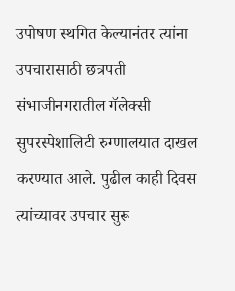उपोषण स्थगित केल्यानंतर त्यांना उपचारासाठी छत्रपती संभाजीनगरातील गॅलेक्सी सुपरस्पेशालिटी रुग्णालयात दाखल करण्यात आले. पुढील काही दिवस त्यांच्यावर उपचार सुरू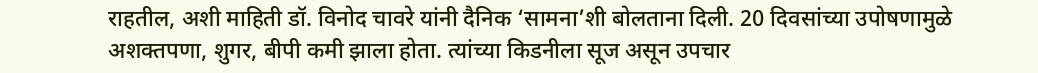राहतील, अशी माहिती डॉ. विनोद चावरे यांनी दैनिक ‘सामना’शी बोलताना दिली. 20 दिवसांच्या उपोषणामुळे अशक्तपणा, शुगर, बीपी कमी झाला होता. त्यांच्या किडनीला सूज असून उपचार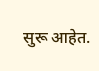सुरू आहेत.